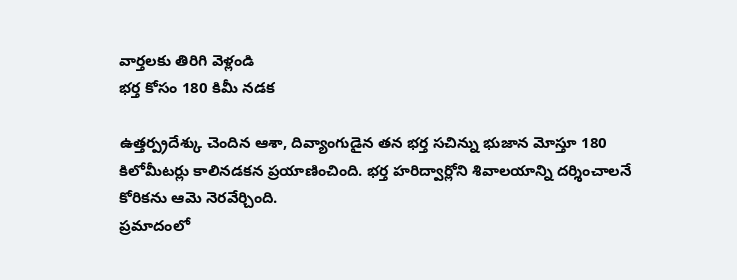వార్తలకు తిరిగి వెళ్లండి
భర్త కోసం 180 కిమీ నడక

ఉత్తర్ప్రదేశ్కు చెందిన ఆశా, దివ్యాంగుడైన తన భర్త సచిన్ను భుజాన మోస్తూ 180 కిలోమీటర్లు కాలినడకన ప్రయాణించింది. భర్త హరిద్వార్లోని శివాలయాన్ని దర్శించాలనే కోరికను ఆమె నెరవేర్చింది.
ప్రమాదంలో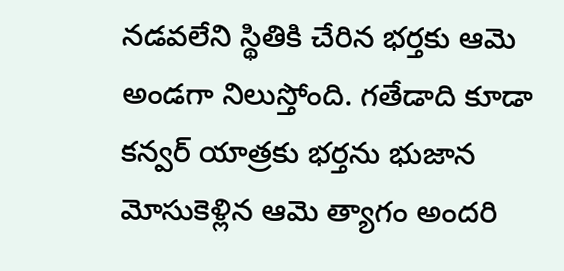నడవలేని స్థితికి చేరిన భర్తకు ఆమె అండగా నిలుస్తోంది. గతేడాది కూడా కన్వర్ యాత్రకు భర్తను భుజాన మోసుకెళ్లిన ఆమె త్యాగం అందరి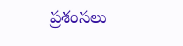ప్రశంసలు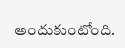అందుకుంటోంది.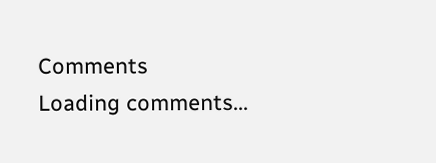Comments
Loading comments...